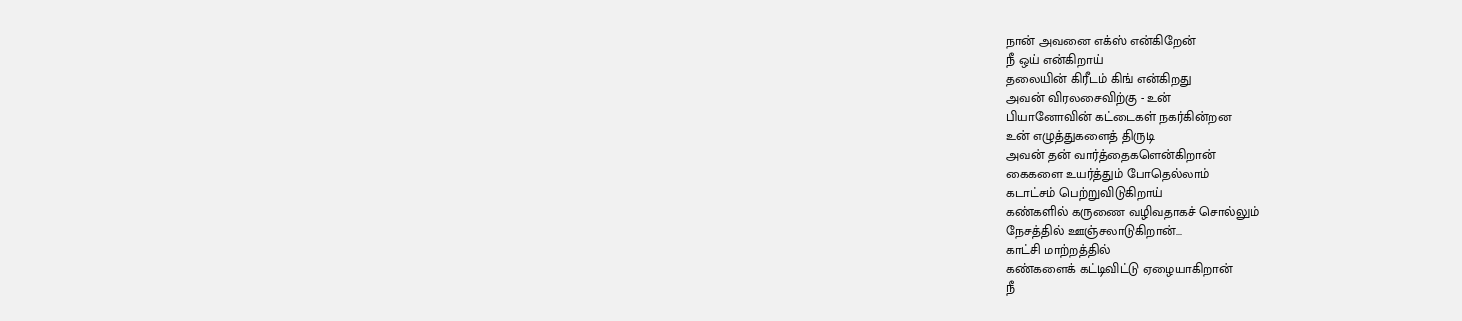நான் அவனை எக்ஸ் என்கிறேன்
நீ ஒய் என்கிறாய்
தலையின் கிரீடம் கிங் என்கிறது
அவன் விரலசைவிற்கு - உன்
பியானோவின் கட்டைகள் நகர்கின்றன
உன் எழுத்துகளைத் திருடி
அவன் தன் வார்த்தைகளென்கிறான்
கைகளை உயர்த்தும் போதெல்லாம்
கடாட்சம் பெற்றுவிடுகிறாய்
கண்களில் கருணை வழிவதாகச் சொல்லும்
நேசத்தில் ஊஞ்சலாடுகிறான்...
காட்சி மாற்றத்தில்
கண்களைக் கட்டிவிட்டு ஏழையாகிறான்
நீ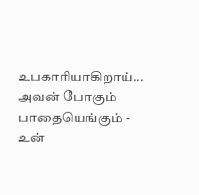உபகாரியாகிறாய்...
அவன் போகும் பாதையெங்கும் - உன்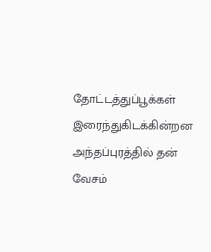தோட்டத்துப்பூக்கள் இரைந்துகிடக்கின்றன
அந்தப்புரத்தில் தன் வேசம்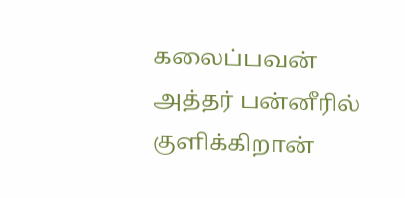கலைப்பவன்
அத்தர் பன்னீரில் குளிக்கிறான்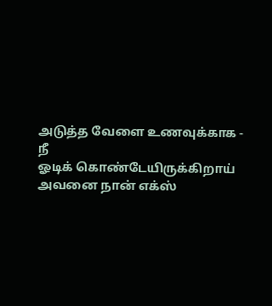அடுத்த வேளை உணவுக்காக - நீ
ஓடிக் கொண்டேயிருக்கிறாய்
அவனை நான் எக்ஸ்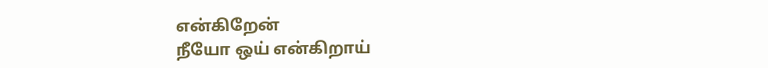என்கிறேன்
நீயோ ஒய் என்கிறாய்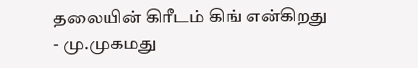தலையின் கிரீடம் கிங் என்கிறது
- மு.முகமது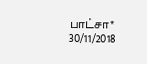பாட்சா*
30/11/2018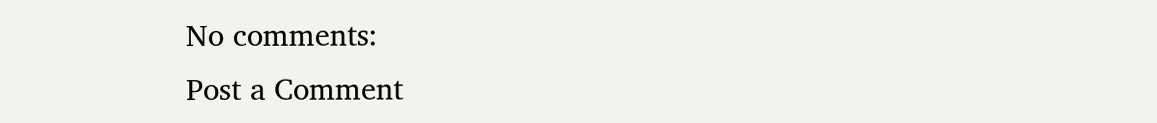No comments:
Post a Comment